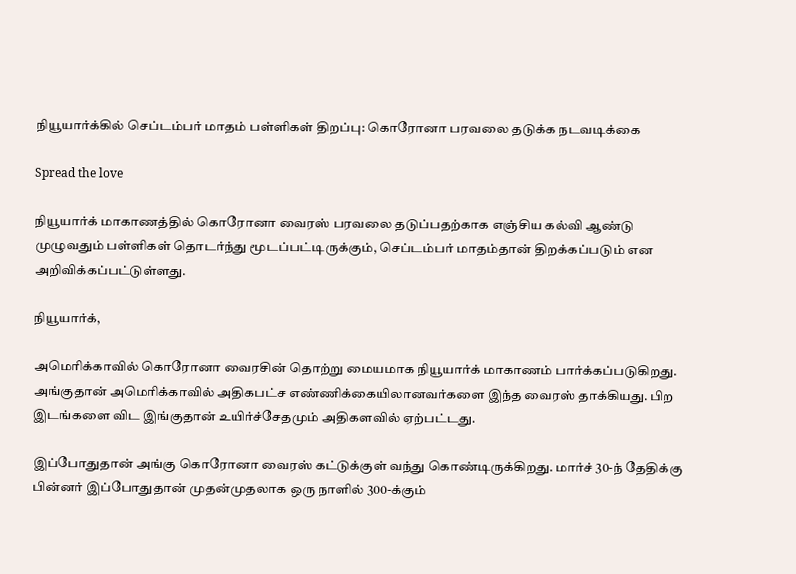நியூயார்க்கில் செப்டம்பர் மாதம் பள்ளிகள் திறப்பு: கொரோனா பரவலை தடுக்க நடவடிக்கை

Spread the love

நியூயார்க் மாகாணத்தில் கொரோனா வைரஸ் பரவலை தடுப்பதற்காக எஞ்சிய கல்வி ஆண்டு முழுவதும் பள்ளிகள் தொடர்ந்து மூடப்பட்டிருக்கும், செப்டம்பர் மாதம்தான் திறக்கப்படும் என அறிவிக்கப்பட்டுள்ளது.

நியூயார்க்,

அமெரிக்காவில் கொரோனா வைரசின் தொற்று மையமாக நியூயார்க் மாகாணம் பார்க்கப்படுகிறது. அங்குதான் அமெரிக்காவில் அதிகபட்ச எண்ணிக்கையிலானவர்களை இந்த வைரஸ் தாக்கியது. பிற இடங்களை விட இங்குதான் உயிர்ச்சேதமும் அதிகளவில் ஏற்பட்டது.

இப்போதுதான் அங்கு கொரோனா வைரஸ் கட்டுக்குள் வந்து கொண்டிருக்கிறது. மார்ச் 30-ந் தேதிக்கு பின்னர் இப்போதுதான் முதன்முதலாக ஒரு நாளில் 300-க்கும்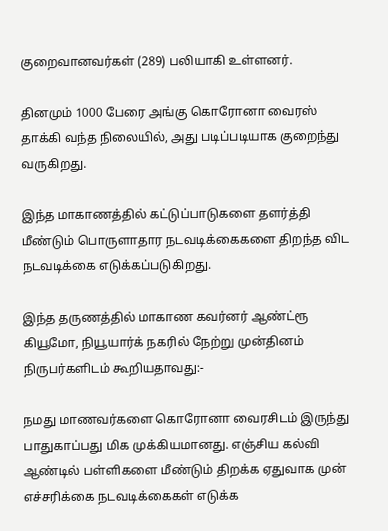குறைவானவர்கள் (289) பலியாகி உள்ளனர்.

தினமும் 1000 பேரை அங்கு கொரோனா வைரஸ் தாக்கி வந்த நிலையில், அது படிப்படியாக குறைந்து வருகிறது.

இந்த மாகாணத்தில் கட்டுப்பாடுகளை தளர்த்தி மீண்டும் பொருளாதார நடவடிக்கைகளை திறந்த விட நடவடிக்கை எடுக்கப்படுகிறது.

இந்த தருணத்தில் மாகாண கவர்னர் ஆண்ட்ரூ கியூமோ, நியூயார்க் நகரில் நேற்று முன்தினம் நிருபர்களிடம் கூறியதாவது:-

நமது மாணவர்களை கொரோனா வைரசிடம் இருந்து பாதுகாப்பது மிக முக்கியமானது. எஞ்சிய கல்வி ஆண்டில் பள்ளிகளை மீண்டும் திறக்க ஏதுவாக முன் எச்சரிக்கை நடவடிக்கைகள் எடுக்க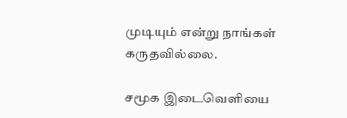முடியும் என்று நாங்கள் கருதவில்லை.

சமூக இடைவெளியை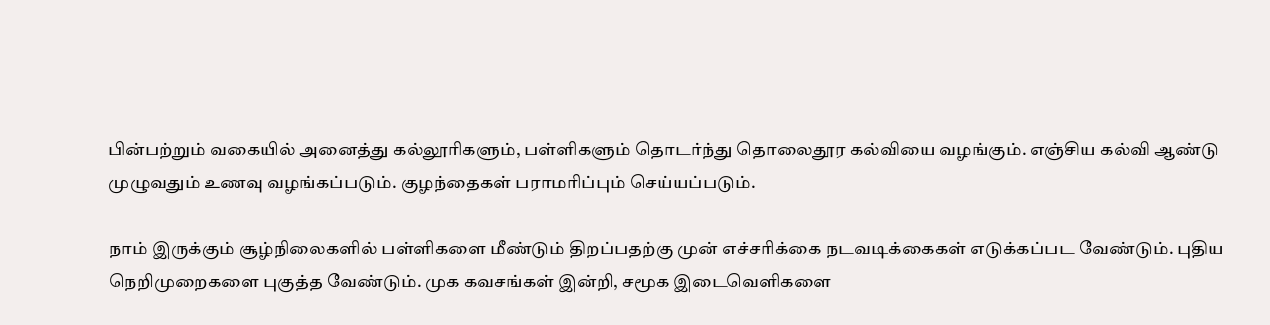பின்பற்றும் வகையில் அனைத்து கல்லூரிகளும், பள்ளிகளும் தொடர்ந்து தொலைதூர கல்வியை வழங்கும். எஞ்சிய கல்வி ஆண்டு முழுவதும் உணவு வழங்கப்படும். குழந்தைகள் பராமரிப்பும் செய்யப்படும்.

நாம் இருக்கும் சூழ்நிலைகளில் பள்ளிகளை மீண்டும் திறப்பதற்கு முன் எச்சரிக்கை நடவடிக்கைகள் எடுக்கப்பட வேண்டும். புதிய நெறிமுறைகளை புகுத்த வேண்டும். முக கவசங்கள் இன்றி, சமூக இடைவெளிகளை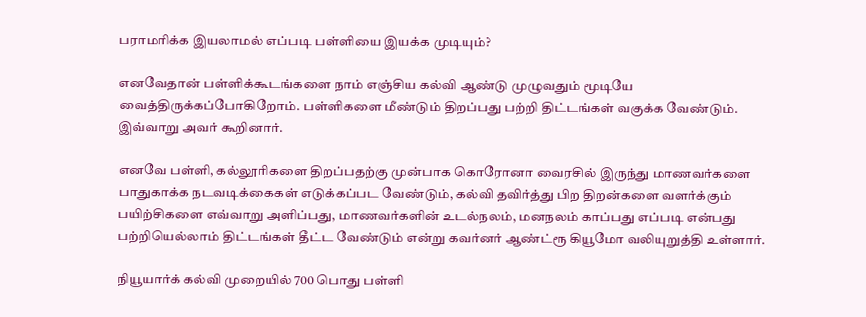பராமரிக்க இயலாமல் எப்படி பள்ளியை இயக்க முடியும்?

எனவேதான் பள்ளிக்கூடங்களை நாம் எஞ்சிய கல்வி ஆண்டு முழுவதும் மூடியே வைத்திருக்கப்போகிறோம். பள்ளிகளை மீண்டும் திறப்பது பற்றி திட்டங்கள் வகுக்க வேண்டும். இவ்வாறு அவர் கூறினார்.

எனவே பள்ளி, கல்லூரிகளை திறப்பதற்கு முன்பாக கொரோனா வைரசில் இருந்து மாணவர்களை பாதுகாக்க நடவடிக்கைகள் எடுக்கப்பட வேண்டும், கல்வி தவிர்த்து பிற திறன்களை வளர்க்கும் பயிற்சிகளை எவ்வாறு அளிப்பது, மாணவர்களின் உடல்நலம், மனநலம் காப்பது எப்படி என்பது பற்றியெல்லாம் திட்டங்கள் தீட்ட வேண்டும் என்று கவர்னர் ஆண்ட்ரூ கியூமோ வலியுறுத்தி உள்ளார்.

நியூயார்க் கல்வி முறையில் 700 பொது பள்ளி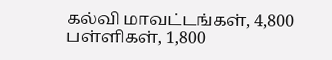கல்வி மாவட்டங்கள், 4,800 பள்ளிகள், 1,800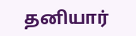தனியார்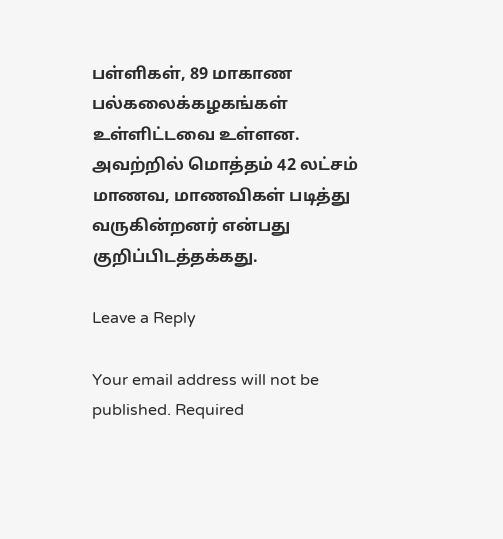பள்ளிகள், 89 மாகாண பல்கலைக்கழகங்கள் உள்ளிட்டவை உள்ளன. அவற்றில் மொத்தம் 42 லட்சம் மாணவ, மாணவிகள் படித்து வருகின்றனர் என்பது குறிப்பிடத்தக்கது.

Leave a Reply

Your email address will not be published. Required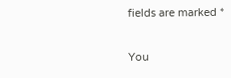fields are marked *

You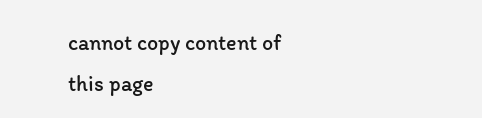cannot copy content of this page